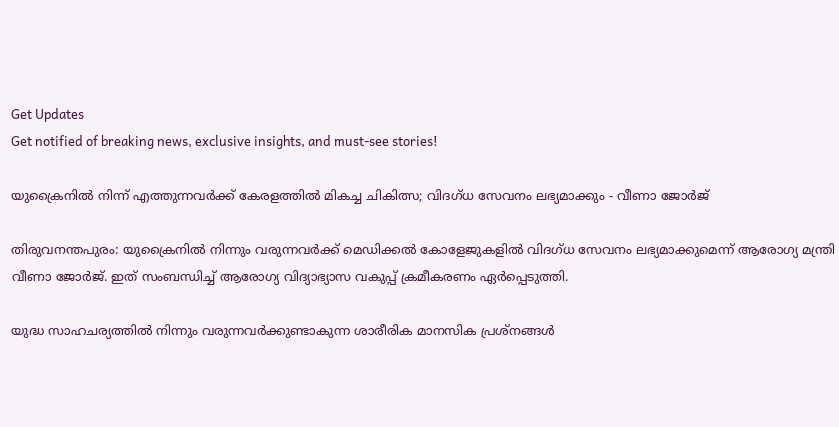Get Updates
Get notified of breaking news, exclusive insights, and must-see stories!

യുക്രൈനിൽ നിന്ന് എത്തുന്നവർക്ക് കേരളത്തിൽ മികച്ച ചികിത്സ; വിദഗ്ധ സേവനം ലഭ്യമാക്കും - വീണാ ജോര്‍ജ്

തിരുവനന്തപുരം: യുക്രൈനില്‍ നിന്നും വരുന്നവര്‍ക്ക് മെഡിക്കല്‍ കോളേജുകളില്‍ വിദഗ്ധ സേവനം ലഭ്യമാക്കുമെന്ന് ആരോഗ്യ മന്ത്രി വീണാ ജോര്‍ജ്. ഇത് സംബന്ധിച്ച് ആരോഗ്യ വിദ്യാഭ്യാസ വകുപ്പ് ക്രമീകരണം ഏര്‍പ്പെടുത്തി.

യുദ്ധ സാഹചര്യത്തില്‍ നിന്നും വരുന്നവര്‍ക്കുണ്ടാകുന്ന ശാരീരിക മാനസിക പ്രശ്‌നങ്ങള്‍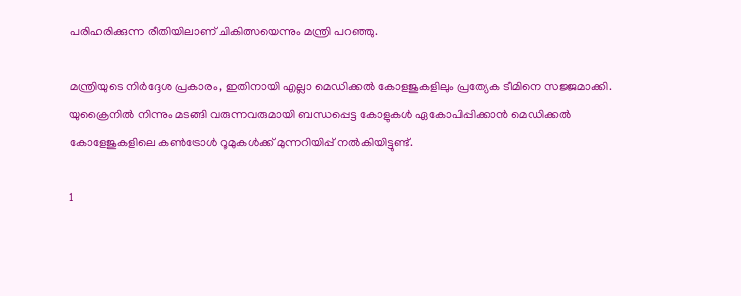പരിഹരിക്കുന്ന രീതിയിലാണ് ചികിത്സയെന്നും മന്ത്രി പറഞ്ഞു.

മന്ത്രിയുടെ നിർദ്ദേശ പ്രകാരം, ഇതിനായി എല്ലാ മെഡിക്കല്‍ കോളജുകളിലും പ്രത്യേക ടീമിനെ സജ്ജമാക്കി. യുക്രൈനില്‍ നിന്നും മടങ്ങി വരുന്നവരുമായി ബന്ധപ്പെട്ട കോളുകള്‍ ഏകോപിപ്പിക്കാന്‍ മെഡിക്കല്‍ കോളേജുകളിലെ കണ്‍ട്രോള്‍ റൂമുകള്‍ക്ക് മുന്നറിയിപ്പ് നല്‍കിയിട്ടുണ്ട്.

1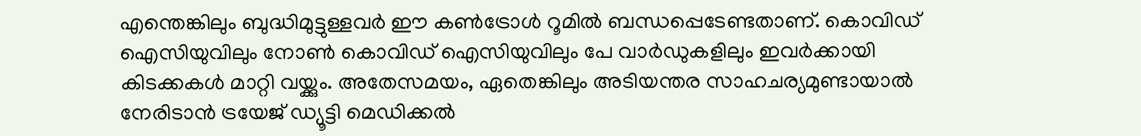എന്തെങ്കിലും ബുദ്ധിമുട്ടുള്ളവര്‍ ഈ കണ്‍ട്രോള്‍ റൂമില്‍ ബന്ധപ്പെടേണ്ടതാണ്. കൊവിഡ് ഐസിയുവിലും നോണ്‍ കൊവിഡ് ഐസിയുവിലും പേ വാര്‍ഡുകളിലും ഇവര്‍ക്കായി കിടക്കകള്‍ മാറ്റി വയ്ക്കും. അതേസമയം, ഏതെങ്കിലും അടിയന്തര സാഹചര്യമുണ്ടായാല്‍ നേരിടാന്‍ ട്രയേജ് ഡ്യൂട്ടി മെഡിക്കല്‍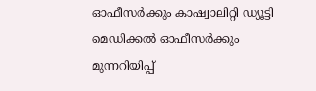ഓഫീസര്‍ക്കും കാഷ്വാലിറ്റി ഡ്യൂട്ടി മെഡിക്കല്‍ ഓഫീസര്‍ക്കും മുന്നറിയിപ്പ്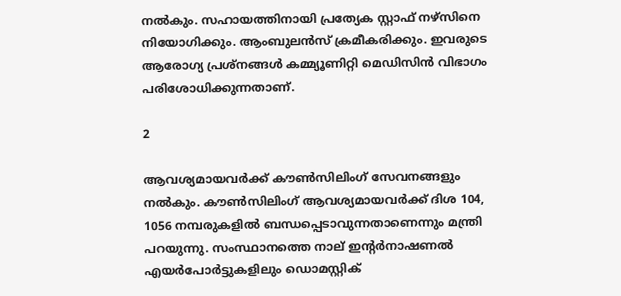നല്‍കും. സഹായത്തിനായി പ്രത്യേക സ്റ്റാഫ് നഴ്‌സിനെ നിയോഗിക്കും. ആംബുലന്‍സ് ക്രമീകരിക്കും. ഇവരുടെ ആരോഗ്യ പ്രശ്‌നങ്ങള്‍ കമ്മ്യൂണിറ്റി മെഡിസിന്‍ വിഭാഗം പരിശോധിക്കുന്നതാണ്.

2

ആവശ്യമായവര്‍ക്ക് കൗണ്‍സിലിംഗ് സേവനങ്ങളും നല്‍കും. കൗണ്‍സിലിംഗ് ആവശ്യമായവര്‍ക്ക് ദിശ 104, 1056 നമ്പരുകളില്‍ ബന്ധപ്പെടാവുന്നതാണെന്നും മന്ത്രി പറയുന്നു. സംസ്ഥാനത്തെ നാല് ഇന്റര്‍നാഷണല്‍ എയര്‍പോര്‍ട്ടുകളിലും ഡൊമസ്റ്റിക്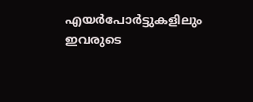എയര്‍പോര്‍ട്ടുകളിലും ഇവരുടെ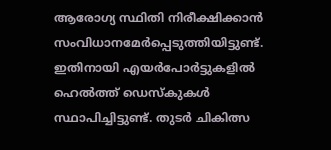ആരോഗ്യ സ്ഥിതി നിരീക്ഷിക്കാന്‍ സംവിധാനമേര്‍പ്പെടുത്തിയിട്ടുണ്ട്. ഇതിനായി എയര്‍പോര്‍ട്ടുകളില്‍ ഹെല്‍ത്ത് ഡെസ്‌കുകള്‍ സ്ഥാപിച്ചിട്ടുണ്ട്. തുടര്‍ ചികിത്സ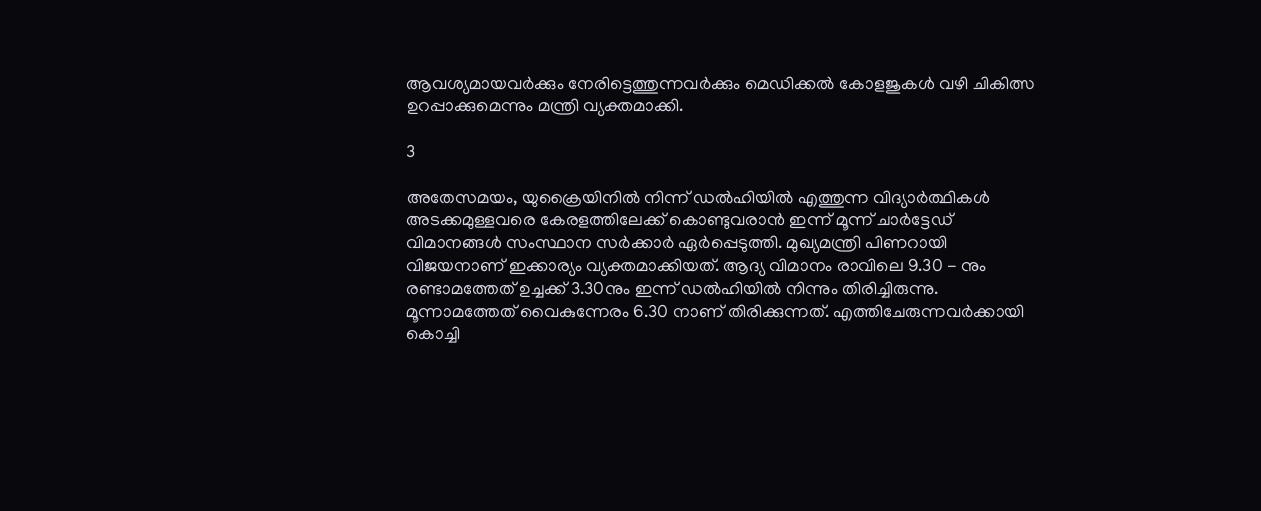ആവശ്യമായവര്‍ക്കും നേരിട്ടെത്തുന്നവര്‍ക്കും മെഡിക്കല്‍ കോളജുകള്‍ വഴി ചികിത്സ ഉറപ്പാക്കുമെന്നും മന്ത്രി വ്യക്തമാക്കി.

3

അതേസമയം, യുക്രൈയിനിൽ നിന്ന് ഡല്‍ഹിയില്‍ എത്തുന്ന വിദ്യാർത്ഥികൾ അടക്കമുള്ളവരെ കേരളത്തിലേക്ക് കൊണ്ടുവരാന്‍ ഇന്ന് മൂന്ന് ചാര്‍ട്ടേഡ് വിമാനങ്ങള്‍ സംസ്ഥാന സർക്കാർ ഏർപ്പെടുത്തി. മുഖ്യമന്ത്രി പിണറായി വിജയനാണ് ഇക്കാര്യം വ്യക്തമാക്കിയത്. ആദ്യ വിമാനം രാവിലെ 9.30 - നും രണ്ടാമത്തേത് ഉച്ചക്ക് 3.30നും ഇന്ന് ഡൽഹിയില്‍ നിന്നും തിരിച്ചിരുന്നു. മൂന്നാമത്തേത് വൈകുന്നേരം 6.30 നാണ് തിരിക്കുന്നത്. എത്തിചേരുന്നവർക്കായി കൊച്ചി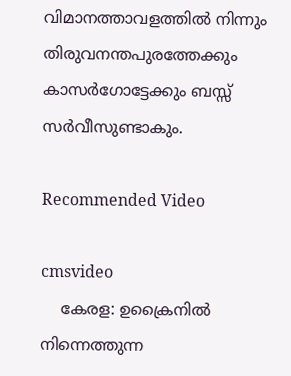വിമാനത്താവളത്തില്‍ നിന്നും തിരുവനന്തപുരത്തേക്കും കാസര്‍ഗോട്ടേക്കും ബസ്സ് സര്‍വീസുണ്ടാകും.

Recommended Video

cmsvideo
    കേരള: ഉക്രൈനില്‍ നിന്നെത്തുന്ന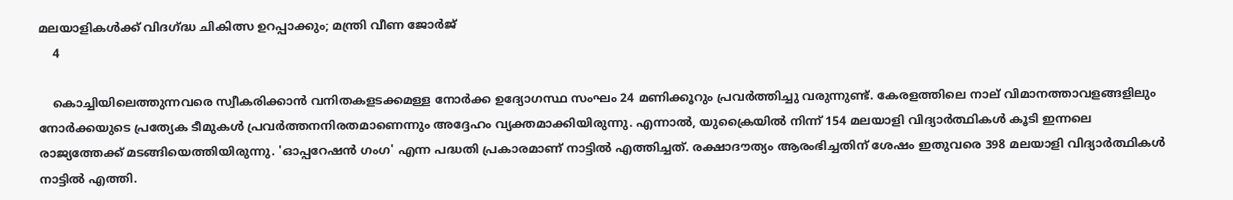മലയാളികള്‍ക്ക് വിദഗ്ദ്ധ ചികിത്സ ഉറപ്പാക്കും; മന്ത്രി വീണ ജോര്‍ജ്
    4

    കൊച്ചിയിലെത്തുന്നവരെ സ്വീകരിക്കാന്‍ വനിതകളടക്കമള്ള നോര്‍ക്ക ഉദ്യോഗസ്ഥ സംഘം 24 മണിക്കൂറും പ്രവര്‍ത്തിച്ചു വരുന്നുണ്ട്. കേരളത്തിലെ നാല് വിമാനത്താവളങ്ങളിലും നോര്‍ക്കയുടെ പ്രത്യേക ടീമുകൾ പ്രവര്‍ത്തനനിരതമാണെന്നും അദ്ദേഹം വ്യക്തമാക്കിയിരുന്നു. എന്നാൽ, യുക്രൈയിൽ നിന്ന് 154 മലയാളി വിദ്യാർത്ഥികൾ കൂടി ഇന്നലെ രാജ്യത്തേക്ക് മടങ്ങിയെത്തിയിരുന്നു. 'ഓപ്പറേഷൻ ഗംഗ' എന്ന പദ്ധതി പ്രകാരമാണ് നാട്ടിൽ എത്തിച്ചത്. രക്ഷാദൗത്യം ആരംഭിച്ചതിന് ശേഷം ഇതുവരെ 398 മലയാളി വിദ്യാർത്ഥികൾ നാട്ടിൽ എത്തി.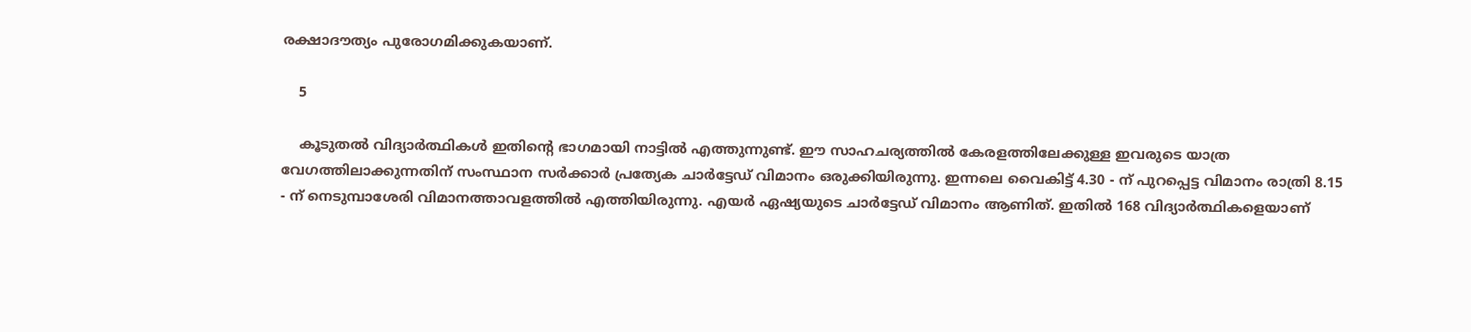രക്ഷാദൗത്യം പുരോഗമിക്കുകയാണ്.

    5

    കൂടുതൽ വിദ്യാർത്ഥികൾ ഇതിന്റെ ഭാഗമായി നാട്ടിൽ എത്തുന്നുണ്ട്. ഈ സാഹചര്യത്തിൽ കേരളത്തിലേക്കുള്ള ഇവരുടെ യാത്ര വേഗത്തിലാക്കുന്നതിന് സംസ്ഥാന സർക്കാർ പ്രത്യേക ചാർട്ടേഡ് വിമാനം ഒരുക്കിയിരുന്നു. ഇന്നലെ വൈകിട്ട് 4.30 - ന് പുറപ്പെട്ട വിമാനം രാത്രി 8.15 - ന് നെടുമ്പാശേരി വിമാനത്താവളത്തിൽ എത്തിയിരുന്നു. എയർ ഏഷ്യയുടെ ചാർട്ടേഡ് വിമാനം ആണിത്. ഇതിൽ 168 വിദ്യാർത്ഥികളെയാണ്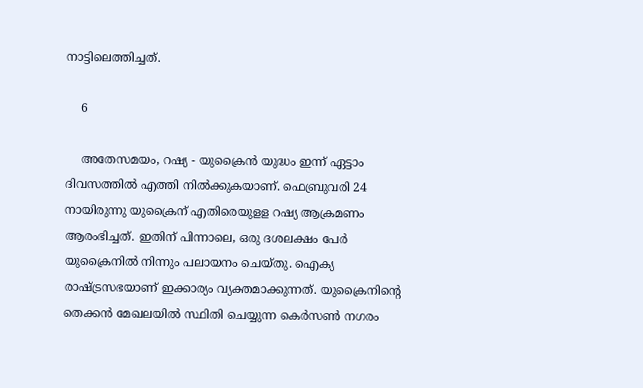നാട്ടിലെത്തിച്ചത്.

    6

    അതേസമയം, റഷ്യ - യുക്രൈൻ യുദ്ധം ഇന്ന് ഏട്ടാം ദിവസത്തിൽ എത്തി നിൽക്കുകയാണ്. ഫെബ്രുവരി 24 നായിരുന്നു യുക്രൈന് എതിരെയുളള റഷ്യ ആക്രമണം ആരംഭിച്ചത്. ഇതിന് പിന്നാലെ, ഒരു ദശലക്ഷം പേർ യുക്രൈനിൽ നിന്നും പലായനം ചെയ്തു. ഐക്യ രാഷ്ട്രസഭയാണ് ഇക്കാര്യം വ്യക്തമാക്കുന്നത്. യുക്രൈനിന്റെ തെക്കൻ മേഖലയിൽ സ്ഥിതി ചെയ്യുന്ന കെർസൺ നഗരം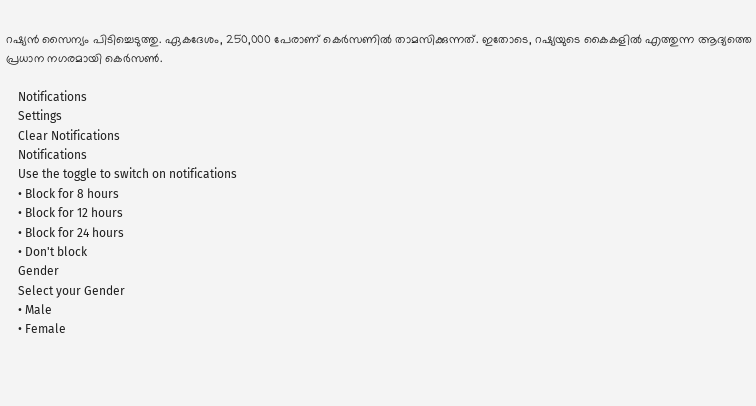റഷ്യൻ സൈന്യം പിടിച്ചെടുത്തു. ഏകദേശം, 250,000 പേരാണ് കെർസണിൽ താമസിക്കുന്നത്. ഇതോടെ, റഷ്യയുടെ കൈകളിൽ എത്തുന്ന ആദ്യത്തെ പ്രധാന നഗരമായി കെർസൺ.

    Notifications
    Settings
    Clear Notifications
    Notifications
    Use the toggle to switch on notifications
    • Block for 8 hours
    • Block for 12 hours
    • Block for 24 hours
    • Don't block
    Gender
    Select your Gender
    • Male
    • Female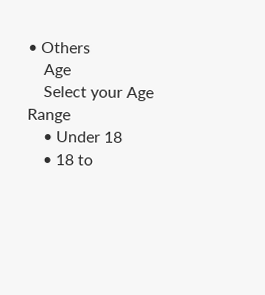• Others
    Age
    Select your Age Range
    • Under 18
    • 18 to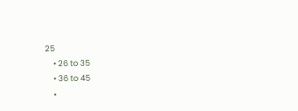25
    • 26 to 35
    • 36 to 45
    •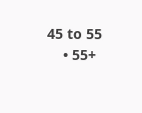45 to 55
    • 55+